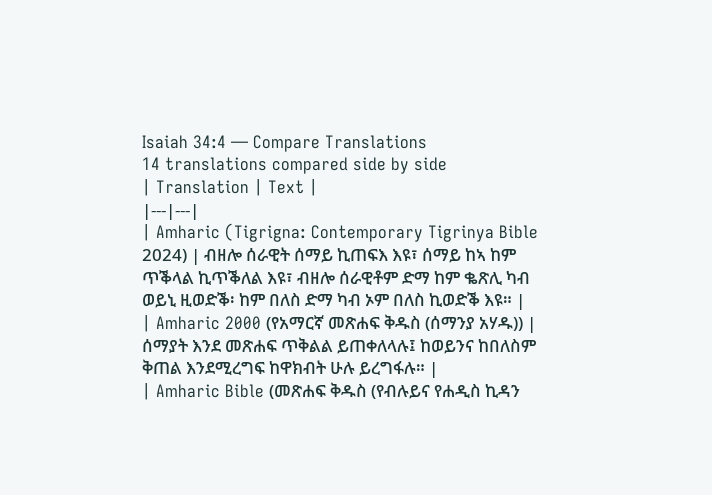Isaiah 34:4 — Compare Translations
14 translations compared side by side
| Translation | Text |
|---|---|
| Amharic (Tigrigna: Contemporary Tigrinya Bible 2024) | ብዘሎ ሰራዊት ሰማይ ኪጠፍእ እዩ፣ ሰማይ ከኣ ከም ጥቕላል ኪጥቕለል እዩ፣ ብዘሎ ሰራዊቶም ድማ ከም ቈጽሊ ካብ ወይኒ ዚወድቕ፡ ከም በለስ ድማ ካብ ኦም በለስ ኪወድቕ እዩ። |
| Amharic 2000 (የአማርኛ መጽሐፍ ቅዱስ (ሰማንያ አሃዱ)) | ሰማያት እንደ መጽሐፍ ጥቅልል ይጠቀለላሉ፤ ከወይንና ከበለስም ቅጠል እንደሚረግፍ ከዋክብት ሁሉ ይረግፋሉ። |
| Amharic Bible (መጽሐፍ ቅዱስ (የብሉይና የሐዲስ ኪዳን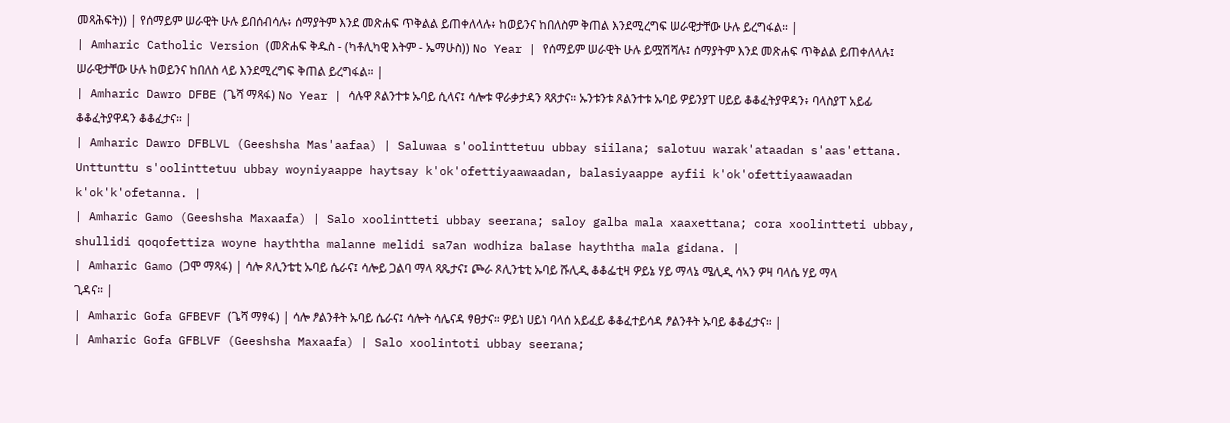መጻሕፍት)) | የሰማይም ሠራዊት ሁሉ ይበሰብሳሉ፥ ሰማያትም እንደ መጽሐፍ ጥቅልል ይጠቀለላሉ፥ ከወይንና ከበለስም ቅጠል እንደሚረግፍ ሠራዊታቸው ሁሉ ይረግፋል። |
| Amharic Catholic Version (መጽሐፍ ቅዱስ - (ካቶሊካዊ እትም - ኤማሁስ)) No Year | የሰማይም ሠራዊት ሁሉ ይሟሽሻሉ፤ ሰማያትም እንደ መጽሐፍ ጥቅልል ይጠቀለላሉ፤ ሠራዊታቸው ሁሉ ከወይንና ከበለስ ላይ እንደሚረግፍ ቅጠል ይረግፋል። |
| Amharic Dawro DFBE (ጌሻ ማጻፋ) No Year | ሳሉዋ ጾልንተቱ ኡባይ ሲላና፤ ሳሎቱ ዋራቃታዳን ጻጸታና። ኡንቱንቱ ጾልንተቱ ኡባይ ዎይንያፐ ሀይይ ቆቆፈትያዋዳን፥ ባላስያፐ አይፊ ቆቆፈትያዋዳን ቆቆፈታና። |
| Amharic Dawro DFBLVL (Geeshsha Mas'aafaa) | Saluwaa s'oolinttetuu ubbay siilana; salotuu warak'ataadan s'aas'ettana. Unttunttu s'oolinttetuu ubbay woyniyaappe haytsay k'ok'ofettiyaawaadan, balasiyaappe ayfii k'ok'ofettiyaawaadan k'ok'k'ofetanna. |
| Amharic Gamo (Geeshsha Maxaafa) | Salo xoolintteti ubbay seerana; saloy galba mala xaaxettana; cora xoolintteti ubbay, shullidi qoqofettiza woyne hayththa malanne melidi sa7an wodhiza balase hayththa mala gidana. |
| Amharic Gamo (ጋሞ ማጻፋ) | ሳሎ ጾሊንቴቲ ኡባይ ሴራና፤ ሳሎይ ጋልባ ማላ ጻጼታና፤ ጮራ ጾሊንቴቲ ኡባይ ሹሊዲ ቆቆፌቲዛ ዎይኔ ሃይ ማላኔ ሜሊዲ ሳኣን ዎዛ ባላሴ ሃይ ማላ ጊዳና። |
| Amharic Gofa GFBEVF (ጌሻ ማፃፋ) | ሳሎ ፆልንቶት ኡባይ ሴራና፤ ሳሎት ሳሌናዳ ፃፀታና። ዎይነ ሀይነ ባላሰ አይፈይ ቆቆፈተይሳዳ ፆልንቶት ኡባይ ቆቆፈታና። |
| Amharic Gofa GFBLVF (Geeshsha Maxaafa) | Salo xoolintoti ubbay seerana;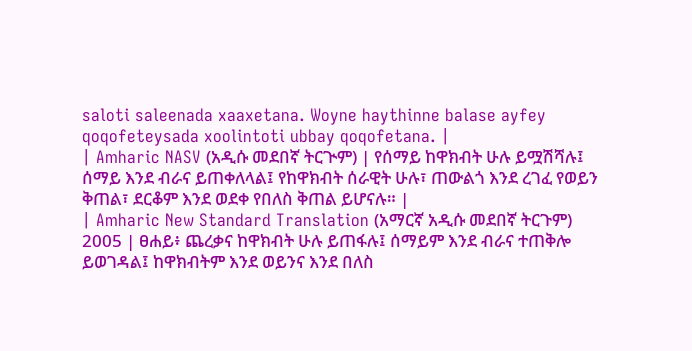saloti saleenada xaaxetana. Woyne haythinne balase ayfey qoqofeteysada xoolintoti ubbay qoqofetana. |
| Amharic NASV (አዲሱ መደበኛ ትርጒም) | የሰማይ ከዋክብት ሁሉ ይሟሽሻሉ፤ ሰማይ እንደ ብራና ይጠቀለላል፤ የከዋክብት ሰራዊት ሁሉ፣ ጠውልጎ እንደ ረገፈ የወይን ቅጠል፣ ደርቆም እንደ ወደቀ የበለስ ቅጠል ይሆናሉ። |
| Amharic New Standard Translation (አማርኛ አዲሱ መደበኛ ትርጉም) 2005 | ፀሐይ፥ ጨረቃና ከዋክብት ሁሉ ይጠፋሉ፤ ሰማይም እንደ ብራና ተጠቅሎ ይወገዳል፤ ከዋክብትም እንደ ወይንና እንደ በለስ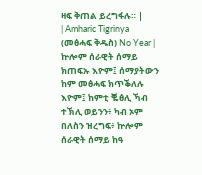ዛፍ ቅጠል ይረግፋሉ። |
| Amharic Tigrinya (መፅሓፍ ቅዱስ) No Year | ኵሎም ሰራዊት ሰማይ ክጠፍኡ እዮም፤ ሰማያትውን ከም መፅሓፍ ክጥቕለሉ እዮም፤ ከምቲ ቘፅሊ ኻብ ተኽሊ ወይንን፥ ካብ ኦም በለስን ዝረግፍ፥ ኵሎም ሰራዊት ሰማይ ከዓ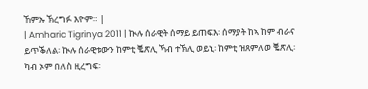ኸምኡ ኽረግፉ እዮም። |
| Amharic Tigrinya 2011 | ኲሉ ሰራዊት ሰማይ ይጠፍእ፡ ሰማያት ከኣ ከም ብራና ይጥቕለል፡ ኲሉ ሰራዊቱውን ከምቲ ቘጽሊ ኻብ ተኽሊ ወይኒ፡ ከምቲ ዝጸምለወ ቘጽሊ፡ ካብ ኦም በለስ ዚረግፍ፡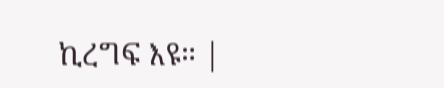ኪረግፍ እዩ። |